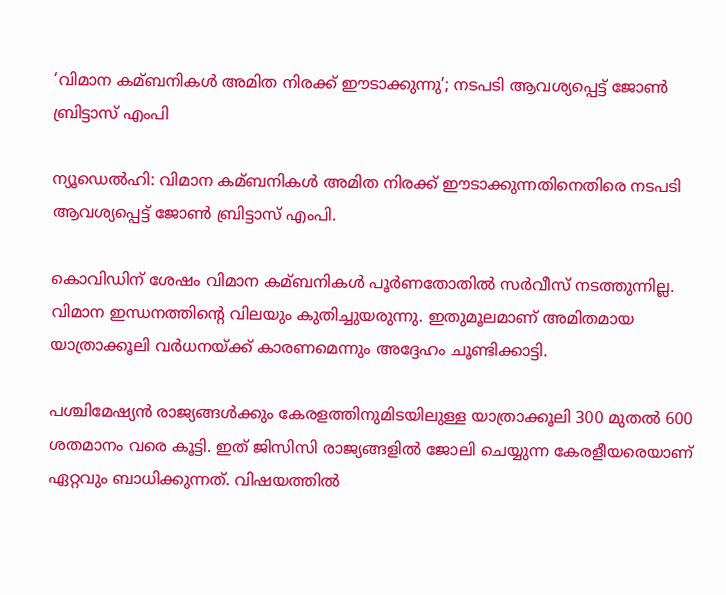‘വിമാന കമ്ബനികള്‍ അമിത നിരക്ക് ഈടാക്കുന്നു’; നടപടി ആവശ്യപ്പെട്ട് ജോണ്‍ ബ്രിട്ടാസ് എംപി

ന്യൂഡെല്‍ഹി: വിമാന കമ്ബനികള്‍ അമിത നിരക്ക് ഈടാക്കുന്നതിനെതിരെ നടപടി ആവശ്യപ്പെട്ട് ജോണ്‍ ബ്രിട്ടാസ് എംപി.

കൊവിഡിന് ശേഷം വിമാന കമ്ബനികള്‍ പൂര്‍ണതോതില്‍ സര്‍വീസ് നടത്തുന്നില്ല. വിമാന ഇന്ധനത്തിന്റെ വിലയും കുതിച്ചുയരുന്നു. ഇതുമൂലമാണ് അമിതമായ യാത്രാക്കൂലി വര്‍ധനയ്ക്ക് കാരണമെന്നും അദ്ദേഹം ചൂണ്ടിക്കാട്ടി.

പശ്ചിമേഷ്യന്‍ രാജ്യങ്ങള്‍ക്കും കേരളത്തിനുമിടയിലുള്ള യാത്രാക്കൂലി 300 മുതല്‍ 600 ശതമാനം വരെ കൂട്ടി. ഇത് ജിസിസി രാജ്യങ്ങളില്‍ ജോലി ചെയ്യുന്ന കേരളീയരെയാണ് ഏറ്റവും ബാധിക്കുന്നത്. വിഷയത്തില്‍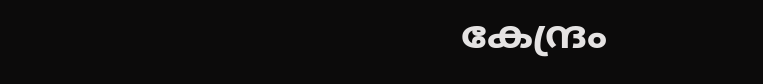കേന്ദ്രം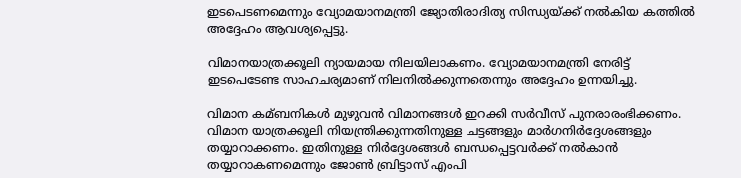ഇടപെടണമെന്നും വ്യോമയാനമന്ത്രി ജ്യോതിരാദിത്യ സിന്ധ്യയ്ക്ക് നല്‍കിയ കത്തില്‍ അദ്ദേഹം ആവശ്യപ്പെട്ടു.

വിമാനയാത്രക്കൂലി ന്യായമായ നിലയിലാകണം. വ്യോമയാനമന്ത്രി നേരിട്ട് ഇടപെടേണ്ട സാഹചര്യമാണ് നിലനില്‍ക്കുന്നതെന്നും അദ്ദേഹം ഉന്നയിച്ചു.

വിമാന കമ്ബനികള്‍ മുഴുവന്‍ വിമാനങ്ങള്‍ ഇറക്കി സര്‍വീസ് പുനരാരംഭിക്കണം. വിമാന യാത്രക്കൂലി നിയന്ത്രിക്കുന്നതിനുള്ള ചട്ടങ്ങളും മാര്‍ഗനിര്‍ദ്ദേശങ്ങളും തയ്യാറാക്കണം. ഇതിനുള്ള നിര്‍ദ്ദേശങ്ങള്‍ ബന്ധപ്പെട്ടവര്‍ക്ക് നല്‍കാന്‍ തയ്യാറാകണമെന്നും ജോണ്‍ ബ്രിട്ടാസ് എംപി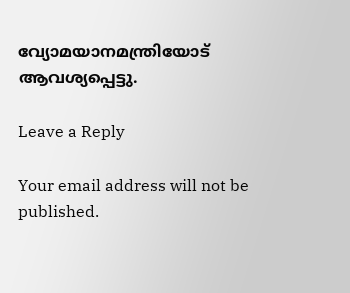വ്യോമയാനമന്ത്രിയോട് ആവശ്യപ്പെട്ടു.

Leave a Reply

Your email address will not be published.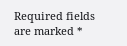Required fields are marked *